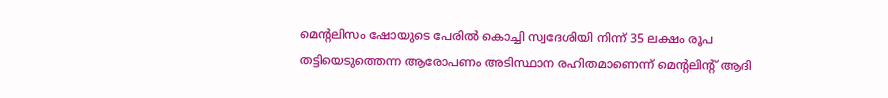മെന്റലിസം ഷോയുടെ പേരിൽ കൊച്ചി സ്വദേശിയി നിന്ന് 35 ലക്ഷം രൂപ തട്ടിയെടുത്തെന്ന ആരോപണം അടിസ്ഥാന രഹിതമാണെന്ന് മെന്റലിന്റ് ആദി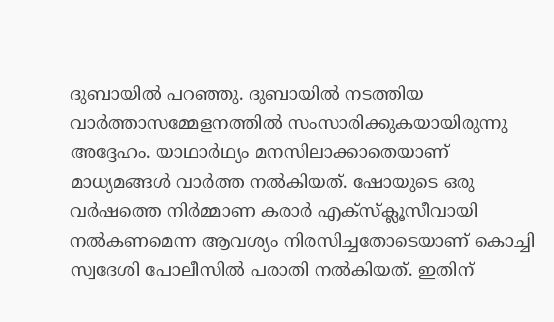ദുബായിൽ പറഞ്ഞു. ദുബായിൽ നടത്തിയ വാർത്താസമ്മേളനത്തിൽ സംസാരിക്കുകയായിരുന്നു അദ്ദേഹം. യാഥാർഥ്യം മനസിലാക്കാതെയാണ് മാധ്യമങ്ങൾ വാർത്ത നൽകിയത്. ഷോയുടെ ഒരു വർഷത്തെ നിർമ്മാണ കരാർ എക്സ്ക്ലൂസീവായി നൽകണമെന്ന ആവശ്യം നിരസിച്ചതോടെയാണ് കൊച്ചി സ്വദേശി പോലീസിൽ പരാതി നൽകിയത്. ഇതിന്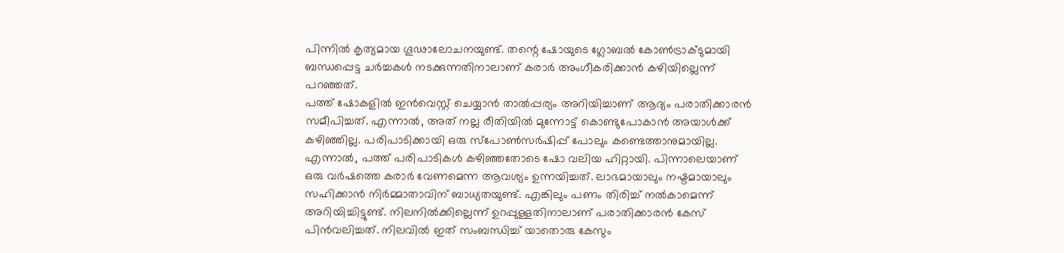പിന്നിൽ കൃത്യമായ ഗൂഢാലോചനയുണ്ട്. തന്റെ ഷോയുടെ ഗ്ലോബൽ കോൺട്രാക്ടുമായി ബന്ധപ്പെട്ട ചർച്ചകൾ നടക്കുന്നതിനാലാണ് കരാർ അംഗീകരിക്കാൻ കഴിയില്ലെന്ന് പറഞ്ഞത്.
പത്ത് ഷോകളിൽ ഇൻവെസ്റ്റ് ചെയ്യാൻ താൽപ്പര്യം അറിയിച്ചാണ് ആദ്യം പരാതിക്കാരൻ സമീപിച്ചത്. എന്നാൽ, അത് നല്ല രീതിയിൽ മുന്നോട്ട് കൊണ്ടുപോകാൻ അയാൾക്ക് കഴിഞ്ഞില്ല. പരിപാടിക്കായി ഒരു സ്പോൺസർഷിപ്പ് പോലും കണ്ടെത്താനുമായില്ല. എന്നാൽ, പത്ത് പരിപാടികൾ കഴിഞ്ഞതോടെ ഷോ വലിയ ഹിറ്റായി. പിന്നാലെയാണ് ഒരു വർഷത്തെ കരാർ വേണമെന്ന ആവശ്യം ഉന്നയിച്ചത്. ലാഭമായാലും നഷ്ടമായാലും സഹിക്കാൻ നിർമ്മാതാവിന് ബാധ്യതയുണ്ട്. എങ്കിലും പണം തിരിച്ച് നൽകാമെന്ന് അറിയിച്ചിട്ടുണ്ട്. നിലനിൽക്കില്ലെന്ന് ഉറപ്പുള്ളതിനാലാണ് പരാതിക്കാരൻ കേസ് പിൻവലിച്ചത്. നിലവിൽ ഇത് സംബന്ധിച്ച് യാതൊരു കേസും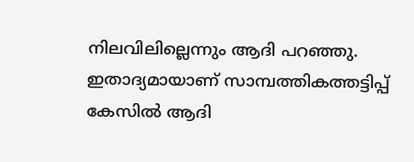നിലവിലില്ലെന്നും ആദി പറഞ്ഞു. ഇതാദ്യമായാണ് സാമ്പത്തികത്തട്ടിപ്പ് കേസിൽ ആദി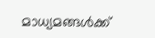മാധ്യമങ്ങൾക്ക്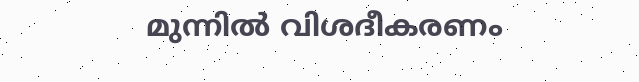മുന്നിൽ വിശദീകരണം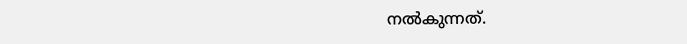നൽകുന്നത്.